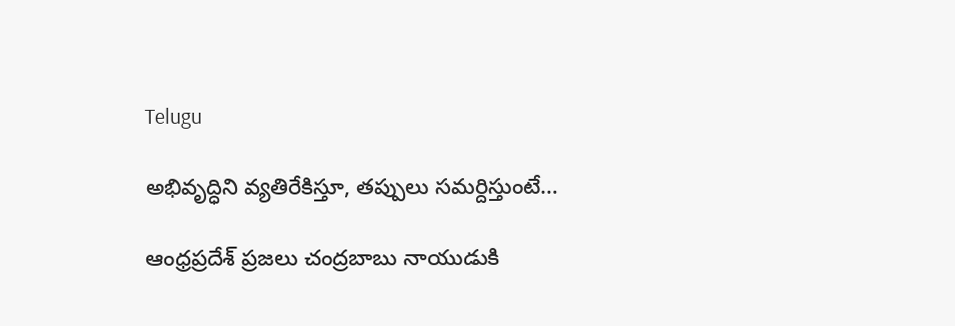Telugu

అభివృద్ధిని వ్యతిరేకిస్తూ, తప్పులు సమర్దిస్తుంటే…

ఆంధ్రప్రదేశ్‌ ప్రజలు చంద్రబాబు నాయుడుకి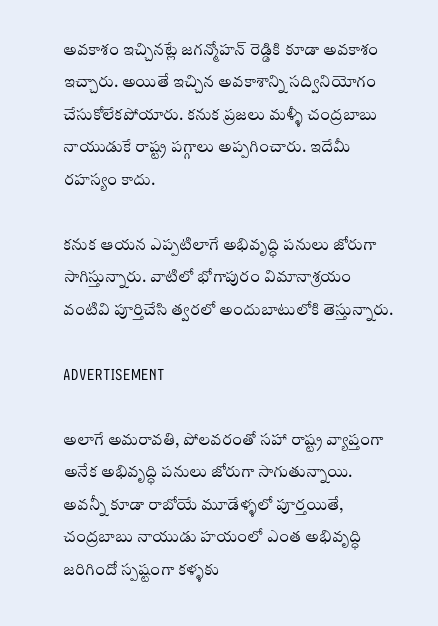అవకాశం ఇచ్చినట్లే జగన్మోహన్ రెడ్డికి కూడా అవకాశం ఇచ్చారు. అయితే ఇచ్చిన అవకాశాన్ని సద్వినియోగం చేసుకోలేకపోయారు. కనుక ప్రజలు మళ్ళీ చంద్రబాబు నాయుడుకే రాష్ట్ర పగ్గాలు అప్పగించారు. ఇదేమీ రహస్యం కాదు.

కనుక ఆయన ఎప్పటిలాగే అభివృద్ధి పనులు జోరుగా సాగిస్తున్నారు. వాటిలో భోగాపురం విమానాశ్రయం వంటివి పూర్తిచేసి త్వరలో అందుబాటులోకి తెస్తున్నారు.

ADVERTISEMENT

అలాగే అమరావతి, పోలవరంతో సహా రాష్ట్ర వ్యాప్తంగా అనేక అభివృద్ధి పనులు జోరుగా సాగుతున్నాయి. అవన్నీ కూడా రాబోయే మూడేళ్ళలో పూర్తయితే, చంద్రబాబు నాయుడు హయంలో ఎంత అభివృద్ధి జరిగిందో స్పష్టంగా కళ్ళకు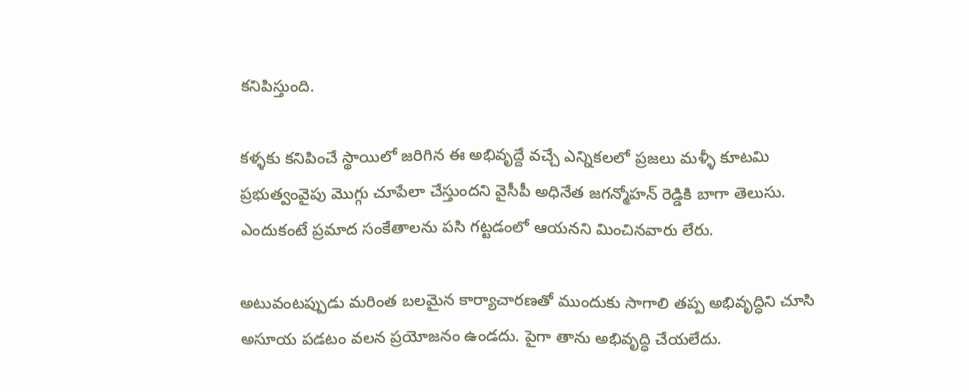కనిపిస్తుంది.

కళ్ళకు కనిపించే స్థాయిలో జరిగిన ఈ అభివృద్దే వచ్చే ఎన్నికలలో ప్రజలు మళ్ళీ కూటమి ప్రభుత్వంవైపు మొగ్గు చూపేలా చేస్తుందని వైసీపీ అధినేత జగన్మోహన్ రెడ్డికి బాగా తెలుసు. ఎందుకంటే ప్రమాద సంకేతాలను పసి గట్టడంలో ఆయనని మించినవారు లేరు.

అటువంటప్పుడు మరింత బలమైన కార్యాచారణతో ముందుకు సాగాలి తప్ప అభివృద్ధిని చూసి అసూయ పడటం వలన ప్రయోజనం ఉండదు. పైగా తాను అభివృద్ధి చేయలేదు.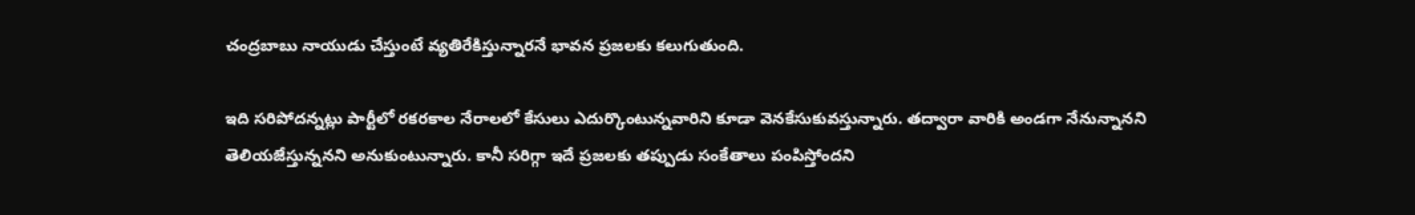చంద్రబాబు నాయుడు చేస్తుంటే వ్యతిరేకిస్తున్నారనే భావన ప్రజలకు కలుగుతుంది.

ఇది సరిపోదన్నట్లు పార్టీలో రకరకాల నేరాలలో కేసులు ఎదుర్కొంటున్నవారిని కూడా వెనకేసుకువస్తున్నారు. తద్వారా వారికి అండగా నేనున్నానని తెలియజేస్తున్ననని అనుకుంటున్నారు. కానీ సరిగ్గా ఇదే ప్రజలకు తప్పుడు సంకేతాలు పంపిస్తోందని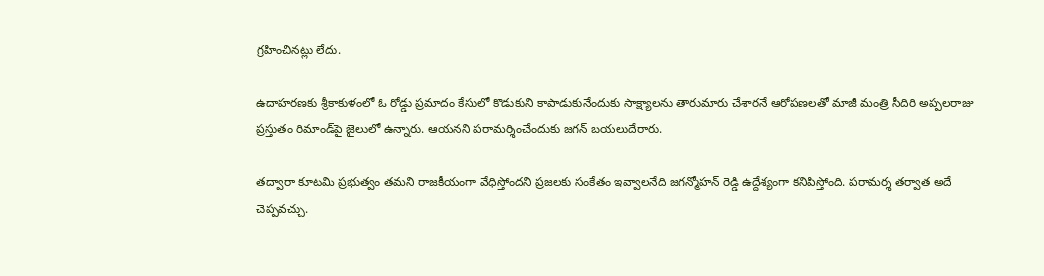గ్రహించినట్లు లేదు.

ఉదాహరణకు శ్రీకాకుళంలో ఓ రోడ్డు ప్రమాదం కేసులో కొడుకుని కాపాడుకునేందుకు సాక్ష్యాలను తారుమారు చేశారనే ఆరోపణలతో మాజీ మంత్రి సీదిరి అప్పలరాజు ప్రస్తుతం రిమాండ్‌పై జైలులో ఉన్నారు. ఆయనని పరామర్శించేందుకు జగన్‌ బయలుదేరారు.

తద్వారా కూటమి ప్రభుత్వం తమని రాజకీయంగా వేధిస్తోందని ప్రజలకు సంకేతం ఇవ్వాలనేది జగన్మోహన్ రెడ్డి ఉద్దేశ్యంగా కనిపిస్తోంది. పరామర్శ తర్వాత అదే చెప్పవచ్చు.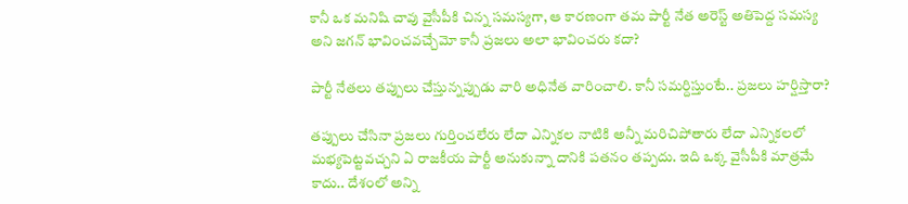కానీ ఒక మనిషి చావు వైసీపీకి చిన్న సమస్యగా, ఆ కారణంగా తమ పార్టీ నేత అరెస్ట్ అతిపెద్ద సమస్య అని జగన్‌ భావించవచ్చేమో కానీ ప్రజలు అలా భావించరు కదా?

పార్టీ నేతలు తప్పులు చేస్తున్నప్పుడు వారి అధినేత వారించాలి. కానీ సమర్దిస్తుంటే.. ప్రజలు హర్షిస్తారా?

తప్పులు చేసినా ప్రజలు గుర్తించలేరు లేదా ఎన్నికల నాటికి అన్నీ మరిచిపోతారు లేదా ఎన్నికలలో మభ్యపెట్టవచ్చని ఏ రాజకీయ పార్టీ అనుకున్నా దానికి పతనం తప్పదు. ఇది ఒక్క వైసీపీకి మాత్రమే కాదు.. దేశంలో అన్ని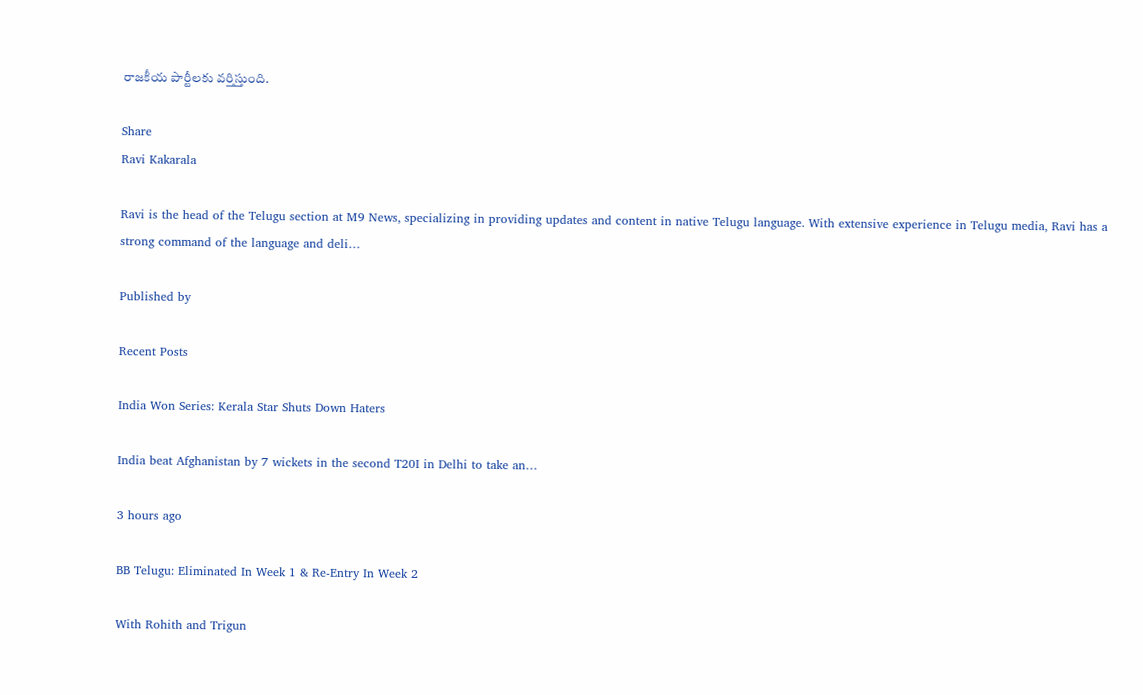రాజకీయ పార్టీలకు వర్తిస్తుంది.

Share
Ravi Kakarala

Ravi is the head of the Telugu section at M9 News, specializing in providing updates and content in native Telugu language. With extensive experience in Telugu media, Ravi has a strong command of the language and deli…

Published by

Recent Posts

India Won Series: Kerala Star Shuts Down Haters

India beat Afghanistan by 7 wickets in the second T20I in Delhi to take an…

3 hours ago

BB Telugu: Eliminated In Week 1 & Re-Entry In Week 2

With Rohith and Trigun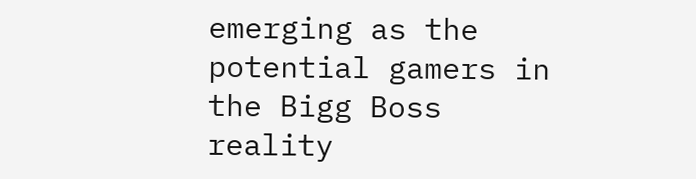emerging as the potential gamers in the Bigg Boss reality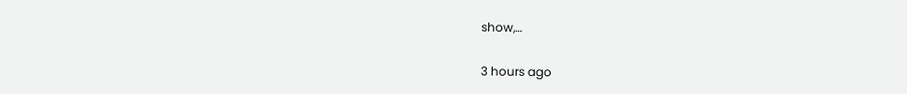show,…

3 hours ago